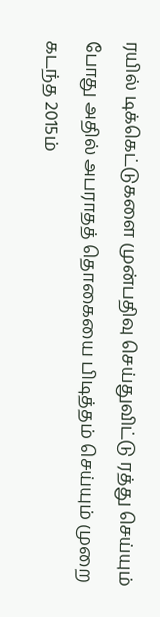ரயில் டிக்கெட்டுகளை முன்பதிவு செய்துவிட்டு ரத்து செய்யும் போது அதில் அபராதத் தொகையை பிடித்தம் செய்யும் முறை கடந்த 2015ம்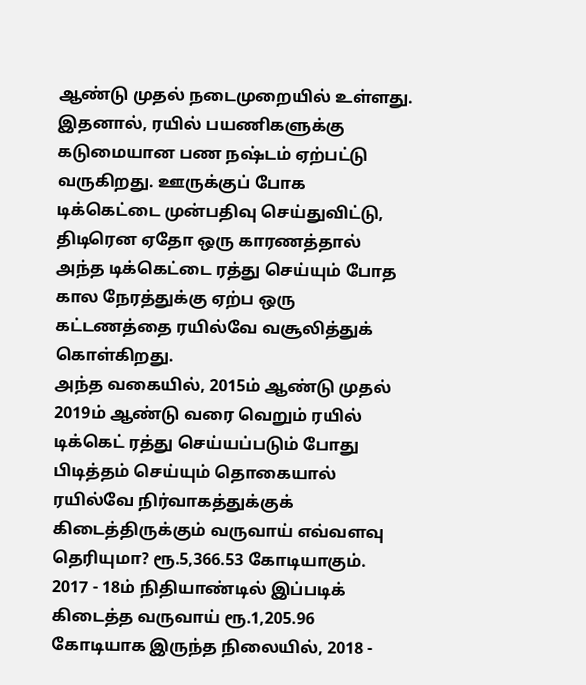ஆண்டு முதல் நடைமுறையில் உள்ளது.
இதனால், ரயில் பயணிகளுக்கு கடுமையான பண நஷ்டம் ஏற்பட்டு வருகிறது. ஊருக்குப் போக டிக்கெட்டை முன்பதிவு செய்துவிட்டு, திடிரென ஏதோ ஒரு காரணத்தால் அந்த டிக்கெட்டை ரத்து செய்யும் போத கால நேரத்துக்கு ஏற்ப ஒரு கட்டணத்தை ரயில்வே வசூலித்துக் கொள்கிறது.
அந்த வகையில், 2015ம் ஆண்டு முதல் 2019ம் ஆண்டு வரை வெறும் ரயில் டிக்கெட் ரத்து செய்யப்படும் போது பிடித்தம் செய்யும் தொகையால் ரயில்வே நிர்வாகத்துக்குக் கிடைத்திருக்கும் வருவாய் எவ்வளவு தெரியுமா? ரூ.5,366.53 கோடியாகும்.
2017 - 18ம் நிதியாண்டில் இப்படிக் கிடைத்த வருவாய் ரூ.1,205.96 கோடியாக இருந்த நிலையில், 2018 -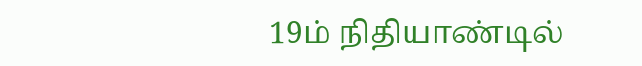19ம் நிதியாண்டில்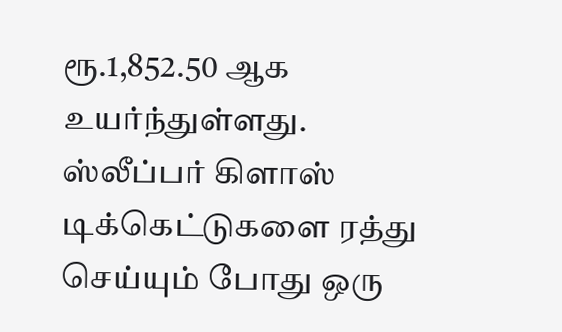ரூ.1,852.50 ஆக உயர்ந்துள்ளது.
ஸ்லீப்பர் கிளாஸ் டிக்கெட்டுகளை ரத்து செய்யும் போது ஒரு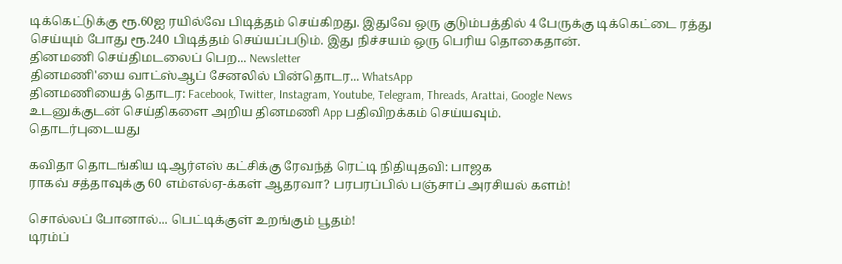டிக்கெட்டுக்கு ரூ.60ஐ ரயில்வே பிடித்தம் செய்கிறது. இதுவே ஒரு குடும்பத்தில் 4 பேருக்கு டிக்கெட்டை ரத்து செய்யும் போது ரூ.240 பிடித்தம் செய்யப்படும். இது நிச்சயம் ஒரு பெரிய தொகைதான்.
தினமணி செய்திமடலைப் பெற... Newsletter
தினமணி'யை வாட்ஸ்ஆப் சேனலில் பின்தொடர... WhatsApp
தினமணியைத் தொடர: Facebook, Twitter, Instagram, Youtube, Telegram, Threads, Arattai, Google News
உடனுக்குடன் செய்திகளை அறிய தினமணி App பதிவிறக்கம் செய்யவும்.
தொடர்புடையது

கவிதா தொடங்கிய டிஆர்எஸ் கட்சிக்கு ரேவந்த் ரெட்டி நிதியுதவி: பாஜக
ராகவ் சத்தாவுக்கு 60 எம்எல்ஏ-க்கள் ஆதரவா? பரபரப்பில் பஞ்சாப் அரசியல் களம்!

சொல்லப் போனால்... பெட்டிக்குள் உறங்கும் பூதம்!
டிரம்ப்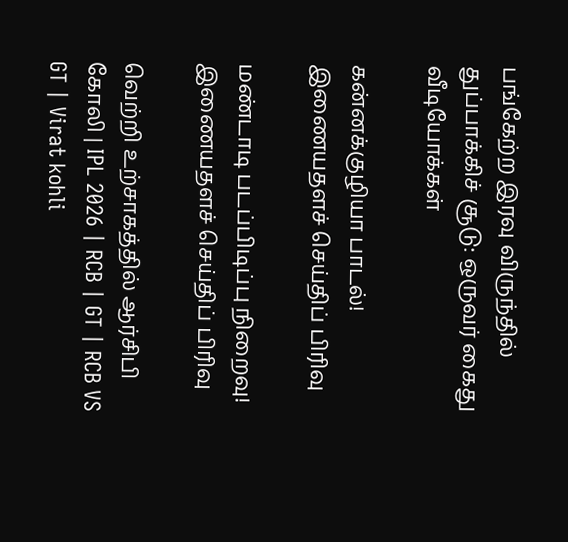பங்கேற்ற இரவு விருந்தில் துப்பாக்கிச் சூடு: ஒருவர் கைது
வீடியோக்கள்

கன்னக்குழியா பாடல்!
இணையதளச் செய்திப் பிரிவு

மண்டாடி படப்பிடிப்பு நிறைவு!
இணையதளச் செய்திப் பிரிவு

வெற்றி உற்சாகத்தில் ஆர்சிபி கோலி | IPL 2026 | RCB | GT | RCB VS GT | Virat kohli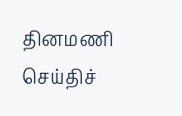தினமணி செய்திச்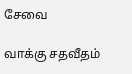சேவை

வாக்கு சதவீதம்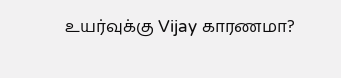உயர்வுக்கு Vijay காரணமா?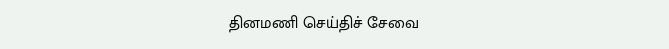தினமணி செய்திச் சேவை